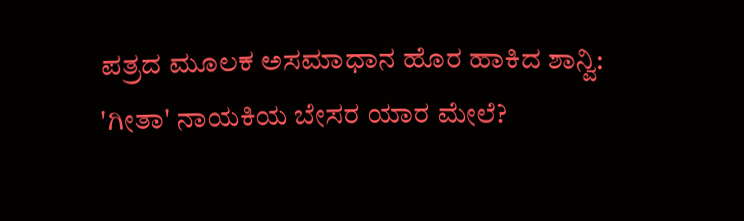ಪತ್ರದ ಮೂಲಕ ಅಸಮಾಧಾನ ಹೊರ ಹಾಕಿದ ಶಾನ್ವಿ: 'ಗೀತಾ' ನಾಯಕಿಯ ಬೇಸರ ಯಾರ ಮೇಲೆ?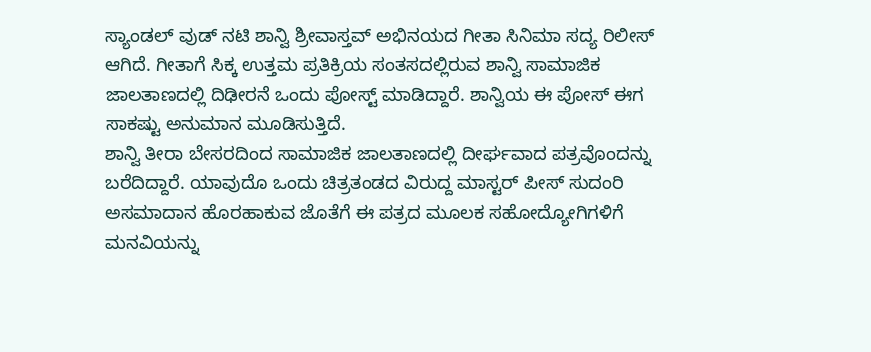ಸ್ಯಾಂಡಲ್ ವುಡ್ ನಟಿ ಶಾನ್ವಿ ಶ್ರೀವಾಸ್ತವ್ ಅಭಿನಯದ ಗೀತಾ ಸಿನಿಮಾ ಸದ್ಯ ರಿಲೀಸ್ ಆಗಿದೆ. ಗೀತಾಗೆ ಸಿಕ್ಕ ಉತ್ತಮ ಪ್ರತಿಕ್ರಿಯ ಸಂತಸದಲ್ಲಿರುವ ಶಾನ್ವಿ ಸಾಮಾಜಿಕ ಜಾಲತಾಣದಲ್ಲಿ ದಿಢೀರನೆ ಒಂದು ಪೋಸ್ಟ್ ಮಾಡಿದ್ದಾರೆ. ಶಾನ್ವಿಯ ಈ ಪೋಸ್ ಈಗ ಸಾಕಷ್ಟು ಅನುಮಾನ ಮೂಡಿಸುತ್ತಿದೆ.
ಶಾನ್ವಿ ತೀರಾ ಬೇಸರದಿಂದ ಸಾಮಾಜಿಕ ಜಾಲತಾಣದಲ್ಲಿ ದೀರ್ಘವಾದ ಪತ್ರವೊಂದನ್ನು ಬರೆದಿದ್ದಾರೆ. ಯಾವುದೊ ಒಂದು ಚಿತ್ರತಂಡದ ವಿರುದ್ದ ಮಾಸ್ಟರ್ ಪೀಸ್ ಸುದಂರಿ ಅಸಮಾದಾನ ಹೊರಹಾಕುವ ಜೊತೆಗೆ ಈ ಪತ್ರದ ಮೂಲಕ ಸಹೋದ್ಯೋಗಿಗಳಿಗೆ ಮನವಿಯನ್ನು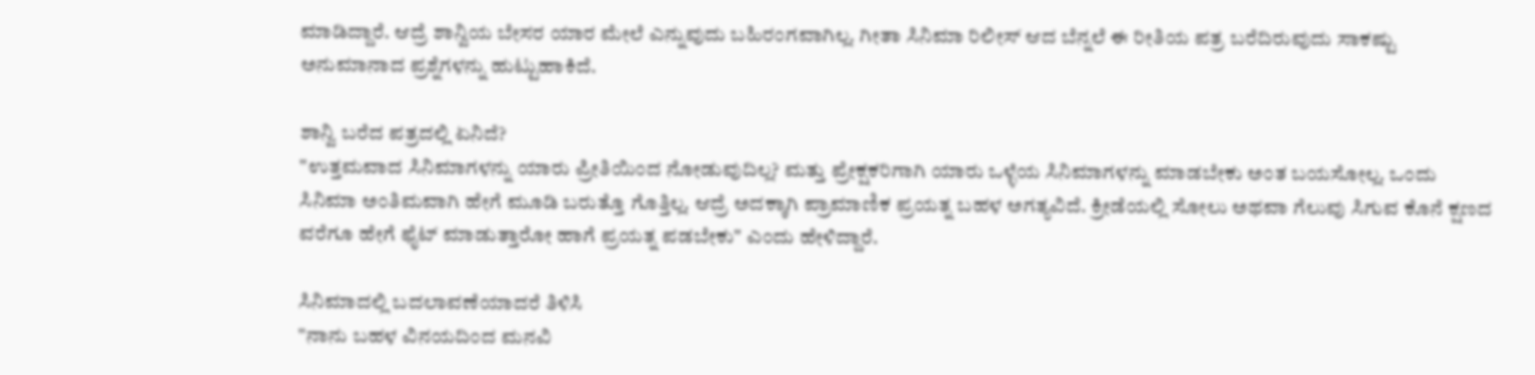ಮಾಡಿದ್ದಾರೆ. ಆದ್ರೆ ಶಾನ್ವಿಯ ಬೇಸರ ಯಾರ ಮೇಲೆ ಎನ್ನುವುದು ಬಹಿರಂಗವಾಗಿಲ್ಲ. ಗೀತಾ ಸಿನಿಮಾ ರಿಲೀಸ್ ಆದ ಬೆನ್ನಲೆ ಈ ರೀತಿಯ ಪತ್ರ ಬರೆದಿರುವುದು ಸಾಕಷ್ಟು ಅನುಮಾನಾದ ಪ್ರಶ್ನೆಗಳನ್ನು ಹುಟ್ಟುಹಾಕಿದೆ.

ಶಾನ್ವಿ ಬರೆದ ಪತ್ರದಲ್ಲಿ ಏನಿದೆ?
"ಉತ್ತಮವಾದ ಸಿನಿಮಾಗಳನ್ನು ಯಾರು ಪ್ರೀತಿಯಿಂದ ನೋಡುವುದಿಲ್ಲ? ಮತ್ತು ಪ್ರೇಕ್ಷಕರಿಗಾಗಿ ಯಾರು ಒಳ್ಳೆಯ ಸಿನಿಮಾಗಳನ್ನು ಮಾಡಬೇಕು ಅಂತ ಬಯಸೋಲ್ಲ. ಒಂದು ಸಿನಿಮಾ ಅಂತಿಮವಾಗಿ ಹೇಗೆ ಮೂಡಿ ಬರುತ್ತೊ ಗೊತ್ತಿಲ್ಲ. ಆದ್ರೆ ಅದಕ್ಕಾಗಿ ಪ್ರಾಮಾಣಿಕ ಪ್ರಯತ್ನ ಬಹಳ ಅಗತ್ಯವಿದೆ. ಕ್ರೀಡೆಯಲ್ಲಿ ಸೋಲು ಅಥವಾ ಗೆಲುವು ಸಿಗುವ ಕೊನೆ ಕ್ಷಣದ ವರೆಗೂ ಹೇಗೆ ಫೈಟ್ ಮಾಡುತ್ತಾರೋ ಹಾಗೆ ಪ್ರಯತ್ನ ಪಡಬೇಕು" ಎಂದು ಹೇಳಿದ್ದಾರೆ.

ಸಿನಿಮಾದಲ್ಲಿ ಬದಲಾವಣೆಯಾದರೆ ತಿಳಿಸಿ
"ನಾನು ಬಹಳ ವಿನಯದಿಂದ ಮನವಿ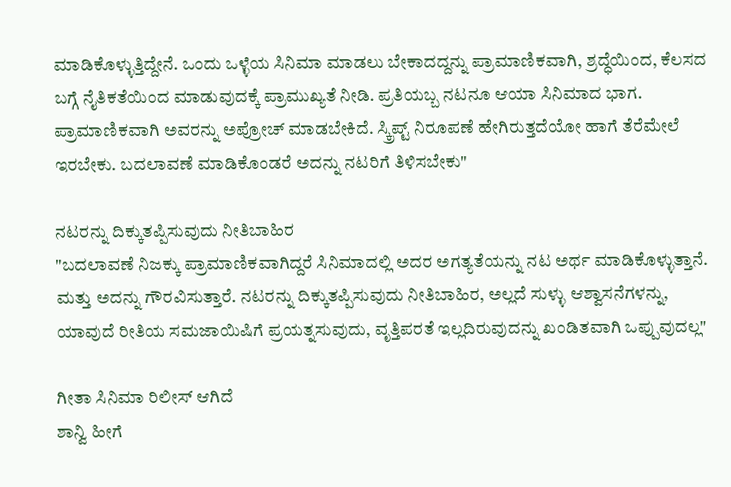ಮಾಡಿಕೊಳ್ಳುತ್ತಿದ್ದೇನೆ. ಒಂದು ಒಳ್ಳೆಯ ಸಿನಿಮಾ ಮಾಡಲು ಬೇಕಾದದ್ದನ್ನು ಪ್ರಾಮಾಣಿಕವಾಗಿ, ಶ್ರದ್ಧೆಯಿಂದ, ಕೆಲಸದ ಬಗ್ಗೆ ನೈತಿಕತೆಯಿಂದ ಮಾಡುವುದಕ್ಕೆ ಪ್ರಾಮುಖ್ಯತೆ ನೀಡಿ. ಪ್ರತಿಯಬ್ಬ ನಟನೂ ಆಯಾ ಸಿನಿಮಾದ ಭಾಗ. ಪ್ರಾಮಾಣಿಕವಾಗಿ ಅವರನ್ನು ಅಪ್ರೋಚ್ ಮಾಡಬೇಕಿದೆ. ಸ್ಕ್ರಿಪ್ಟ್ ನಿರೂಪಣೆ ಹೇಗಿರುತ್ತದೆಯೋ ಹಾಗೆ ತೆರೆಮೇಲೆ ಇರಬೇಕು. ಬದಲಾವಣೆ ಮಾಡಿಕೊಂಡರೆ ಅದನ್ನು ನಟರಿಗೆ ತಿಳಿಸಬೇಕು"

ನಟರನ್ನು ದಿಕ್ಕುತಪ್ಪಿಸುವುದು ನೀತಿಬಾಹಿರ
"ಬದಲಾವಣೆ ನಿಜಕ್ಕು ಪ್ರಾಮಾಣಿಕವಾಗಿದ್ದರೆ ಸಿನಿಮಾದಲ್ಲಿ ಅದರ ಅಗತ್ಯತೆಯನ್ನು ನಟ ಅರ್ಥ ಮಾಡಿಕೊಳ್ಳುತ್ತಾನೆ. ಮತ್ತು ಅದನ್ನು ಗೌರವಿಸುತ್ತಾರೆ. ನಟರನ್ನು ದಿಕ್ಕುತಪ್ಪಿಸುವುದು ನೀತಿಬಾಹಿರ, ಅಲ್ಲದೆ ಸುಳ್ಳು ಆಶ್ವಾಸನೆಗಳನ್ನು, ಯಾವುದೆ ರೀತಿಯ ಸಮಜಾಯಿಷಿಗೆ ಪ್ರಯತ್ನಸುವುದು, ವೃತ್ತಿಪರತೆ ಇಲ್ಲದಿರುವುದನ್ನು ಖಂಡಿತವಾಗಿ ಒಪ್ಪುವುದಲ್ಲ"

ಗೀತಾ ಸಿನಿಮಾ ರಿಲೀಸ್ ಆಗಿದೆ
ಶಾನ್ವಿ ಹೀಗೆ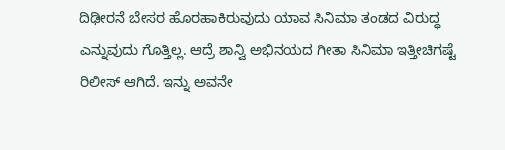ದಿಢೀರನೆ ಬೇಸರ ಹೊರಹಾಕಿರುವುದು ಯಾವ ಸಿನಿಮಾ ತಂಡದ ವಿರುದ್ಧ ಎನ್ನುವುದು ಗೊತ್ತಿಲ್ಲ. ಆದ್ರೆ ಶಾನ್ವಿ ಅಭಿನಯದ ಗೀತಾ ಸಿನಿಮಾ ಇತ್ತೀಚಿಗಷ್ಟೆ ರಿಲೀಸ್ ಆಗಿದೆ. ಇನ್ನು ಅವನೇ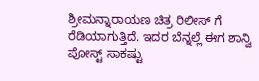ಶ್ರೀಮನ್ನಾರಾಯಣ ಚಿತ್ರ ರಿಲೀಸ್ ಗೆ ರೆಡಿಯಾಗುತ್ತಿದೆ. ಇದರ ಬೆನ್ನಲ್ಲೆ ಈಗ ಶಾನ್ವಿ ಪೋಸ್ಟ್ ಸಾಕಷ್ಟು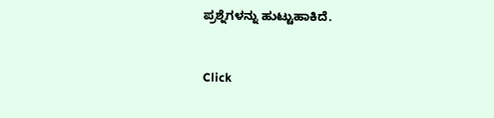ಪ್ರಶ್ನೆಗಳನ್ನು ಹುಟ್ಟುಹಾಕಿದೆ.


Click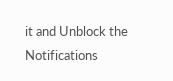it and Unblock the Notifications